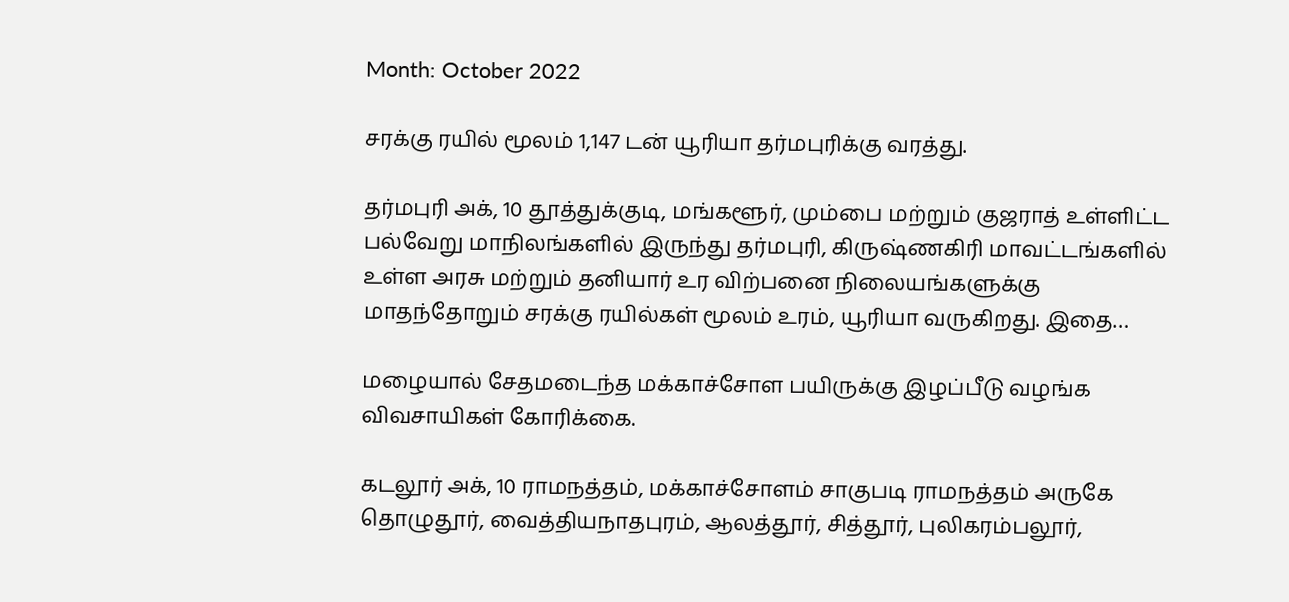Month: October 2022

சரக்கு ரயில் மூலம் 1,147 டன் யூரியா தர்மபுரிக்கு வரத்து.

தர்மபுரி அக், 10 தூத்துக்குடி, மங்களூர், மும்பை மற்றும் குஜராத் உள்ளிட்ட பல்வேறு மாநிலங்களில் இருந்து தர்மபுரி, கிருஷ்ணகிரி மாவட்டங்களில் உள்ள அரசு மற்றும் தனியார் உர விற்பனை நிலையங்களுக்கு மாதந்தோறும் சரக்கு ரயில்கள் மூலம் உரம், யூரியா வருகிறது. இதை…

மழையால் சேதமடைந்த மக்காச்சோள பயிருக்கு இழப்பீடு வழங்க விவசாயிகள் கோரிக்கை.

கடலூர் அக், 10 ராமநத்தம், மக்காச்சோளம் சாகுபடி ராமநத்தம் அருகே தொழுதூர், வைத்தியநாதபுரம், ஆலத்தூர், சித்தூர், புலிகரம்பலூர்,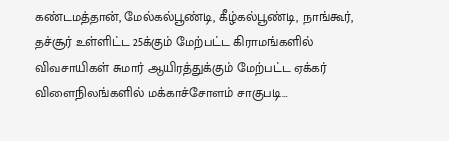கண்டமத்தான், மேல்கல்பூண்டி, கீழ்கல்பூண்டி, நாங்கூர், தச்சூர் உள்ளிட்ட 25க்கும் மேற்பட்ட கிராமங்களில் விவசாயிகள் சுமார் ஆயிரத்துக்கும் மேற்பட்ட ஏக்கர் விளைநிலங்களில் மக்காச்சோளம் சாகுபடி…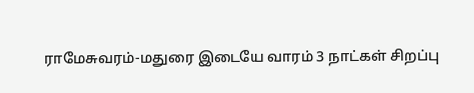ராமேசுவரம்-மதுரை இடையே வாரம் 3 நாட்கள் சிறப்பு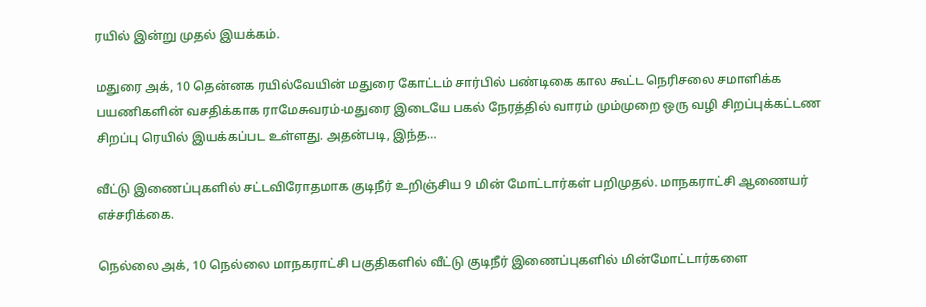ரயில் இன்று முதல் இயக்கம்.

மதுரை அக், 10 தென்னக ரயில்வேயின் மதுரை கோட்டம் சார்பில் பண்டிகை கால கூட்ட நெரிசலை சமாளிக்க பயணிகளின் வசதிக்காக ராமேசுவரம்-மதுரை இடையே பகல் நேரத்தில் வாரம் மும்முறை ஒரு வழி சிறப்புக்கட்டண சிறப்பு ரெயில் இயக்கப்பட உள்ளது. அதன்படி, இந்த…

வீட்டு இணைப்புகளில் சட்டவிரோதமாக குடிநீர் உறிஞ்சிய 9 மின் மோட்டார்கள் பறிமுதல். மாநகராட்சி ஆணையர் எச்சரிக்கை.

நெல்லை அக், 10 நெல்லை மாநகராட்சி பகுதிகளில் வீட்டு குடிநீர் இணைப்புகளில் மின்மோட்டார்களை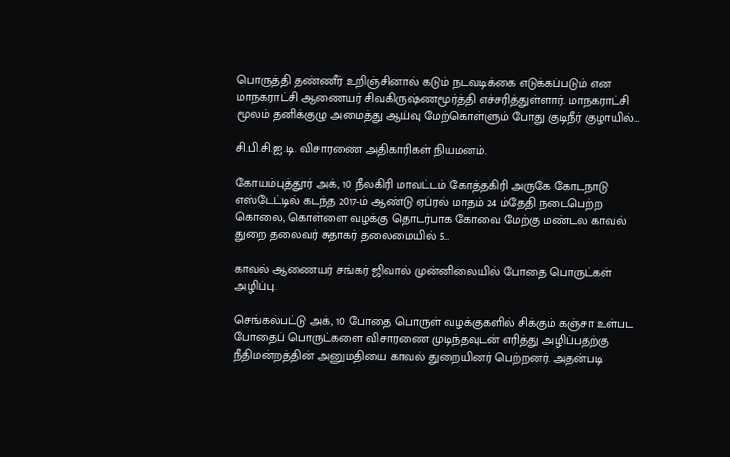பொருத்தி தண்ணீர் உறிஞ்சினால் கடும் நடவடிக்கை எடுக்கப்படும் என மாநகராட்சி ஆணையர் சிவகிருஷ்ணமூர்த்தி எச்சரித்துள்ளார். மாநகராட்சி மூலம் தனிக்குழு அமைத்து ஆய்வு மேற்கொள்ளும் போது குடிநீர் குழாயில்…

சி.பி.சி.ஐ.டி. விசாரணை அதிகாரிகள் நியமனம்.

கோயம்புத்தூர் அக், 10 நீலகிரி மாவட்டம் கோத்தகிரி அருகே கோடநாடு எஸ்டேட்டில் கடந்த 2017-ம் ஆண்டு ஏப்ரல் மாதம் 24 ம்தேதி நடைபெற்ற கொலை, கொள்ளை வழக்கு தொடர்பாக கோவை மேற்கு மண்டல காவல் துறை தலைவர் சுதாகர் தலைமையில் 5…

காவல் ஆணையர் சங்கர் ஜிவால் முன்னிலையில் போதை பொருட்கள் அழிப்பு.

செங்கல்பட்டு அக், 10 போதை பொருள் வழக்குகளில் சிக்கும் கஞ்சா உள்பட போதைப் பொருட்களை விசாரணை முடிந்தவுடன் எரித்து அழிப்பதற்கு நீதிமன்றத்தின் அனுமதியை காவல் துறையினர் பெற்றனர். அதன்படி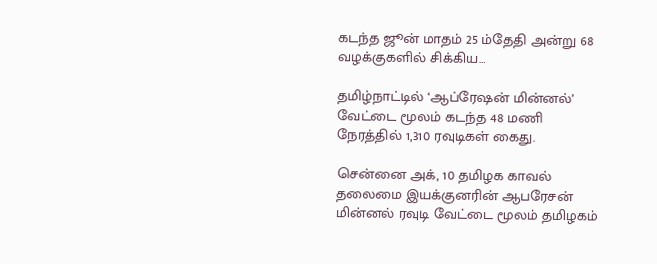கடந்த ஜூன் மாதம் 25 ம்தேதி அன்று 68 வழக்குகளில் சிக்கிய…

தமிழ்நாட்டில் ‘ஆப்ரேஷன் மின்னல்’ வேட்டை மூலம் கடந்த 48 மணி நேரத்தில் 1,310 ரவுடிகள் கைது.

சென்னை அக், 10 தமிழக காவல் தலைமை இயக்குனரின் ஆபரேசன் மின்னல் ரவுடி வேட்டை மூலம் தமிழகம்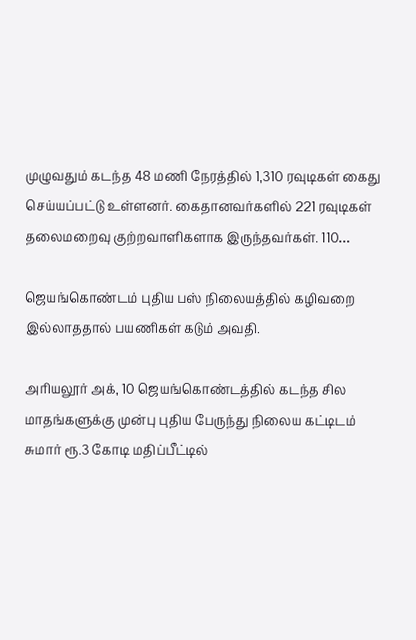முழுவதும் கடந்த 48 மணி நேரத்தில் 1,310 ரவுடிகள் கைது செய்யப்பட்டு உள்ளனர். கைதானவர்களில் 221 ரவுடிகள் தலைமறைவு குற்றவாளிகளாக இருந்தவர்கள். 110…

ஜெயங்கொண்டம் புதிய பஸ் நிலையத்தில் கழிவறை இல்லாததால் பயணிகள் கடும் அவதி.

அரியலூர் அக், 10 ஜெயங்கொண்டத்தில் கடந்த சில மாதங்களுக்கு முன்பு புதிய பேருந்து நிலைய கட்டிடம் சுமார் ரூ.3 கோடி மதிப்பீட்டில்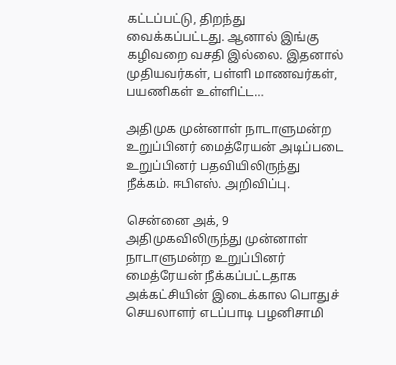கட்டப்பட்டு, திறந்து வைக்கப்பட்டது. ஆனால் இங்கு கழிவறை வசதி இல்லை. இதனால் முதியவர்கள், பள்ளி மாணவர்கள், பயணிகள் உள்ளிட்ட…

அதிமுக முன்னாள் நாடாளுமன்ற உறுப்பினர் மைத்ரேயன் அடிப்படை உறுப்பினர் பதவியிலிருந்து நீக்கம். ஈபிஎஸ். அறிவிப்பு.

சென்னை அக், 9 அதிமுகவிலிருந்து முன்னாள் நாடாளுமன்ற உறுப்பினர் மைத்ரேயன் நீக்கப்பட்டதாக அக்கட்சியின் இடைக்கால பொதுச் செயலாளர் எடப்பாடி பழனிசாமி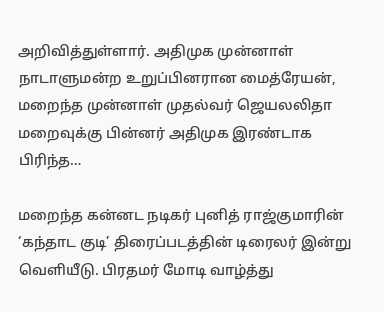அறிவித்துள்ளார். அதிமுக முன்னாள் நாடாளுமன்ற உறுப்பினரான மைத்ரேயன், மறைந்த முன்னாள் முதல்வர் ஜெயலலிதா மறைவுக்கு பின்னர் அதிமுக இரண்டாக பிரிந்த…

மறைந்த கன்னட நடிகர் புனித் ராஜ்குமாரின் ‘கந்தாட குடி’ திரைப்படத்தின் டிரைலர் இன்று வெளியீடு. பிரதமர் மோடி வாழ்த்து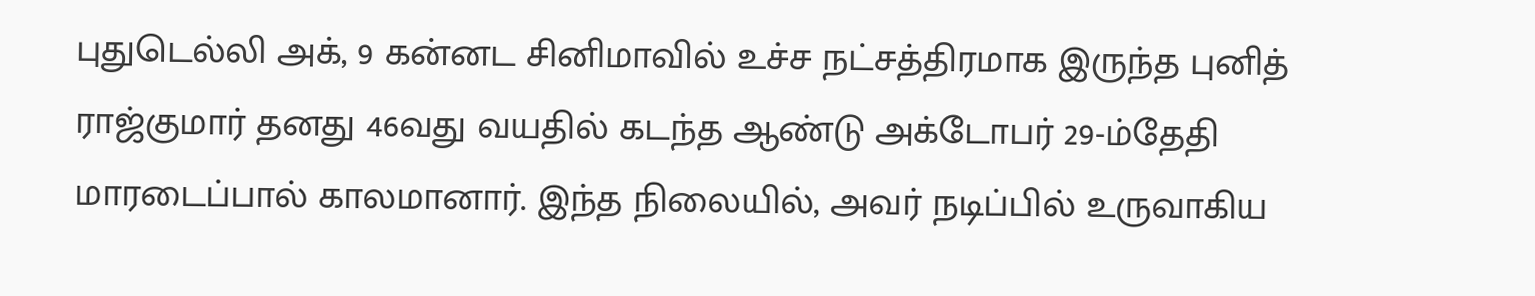புதுடெல்லி அக், 9 கன்னட சினிமாவில் உச்ச நட்சத்திரமாக இருந்த புனித் ராஜ்குமார் தனது 46வது வயதில் கடந்த ஆண்டு அக்டோபர் 29-ம்தேதி மாரடைப்பால் காலமானார். இந்த நிலையில், அவர் நடிப்பில் உருவாகிய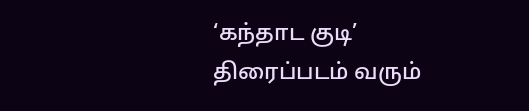‘கந்தாட குடி’ திரைப்படம் வரும்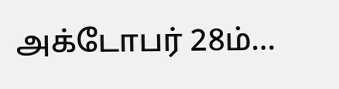அக்டோபர் 28ம்…